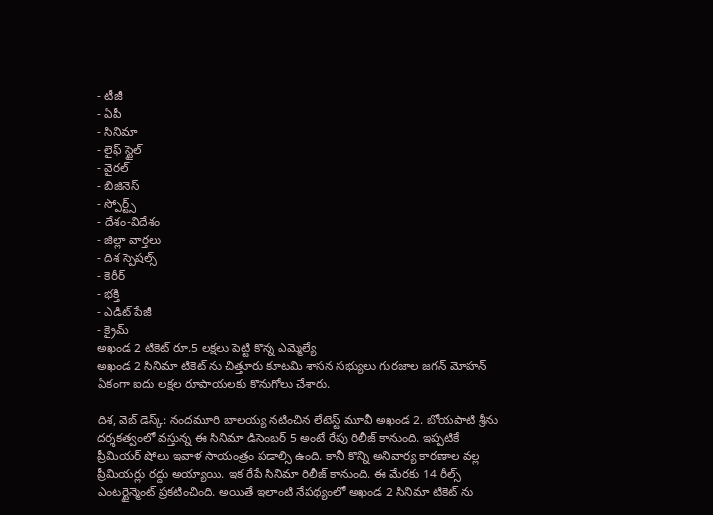- టీజీ
- ఏపీ
- సినిమా
- లైఫ్ స్టైల్
- వైరల్
- బిజినెస్
- స్పోర్ట్స్
- దేశం-విదేశం
- జిల్లా వార్తలు
- దిశ స్పెషల్స్
- కెరీర్
- భక్తి
- ఎడిట్ పేజీ
- క్రైమ్
అఖండ 2 టికెట్ రూ.5 లక్షలు పెట్టి కొన్న ఎమ్మెల్యే
అఖండ 2 సినిమా టికెట్ ను చిత్తూరు కూటమి శాసన సభ్యులు గురజాల జగన్ మోహన్ ఏకంగా ఐదు లక్షల రూపాయలకు కొనుగోలు చేశారు.

దిశ, వెబ్ డెస్క్: నందమూరి బాలయ్య నటించిన లేటెస్ట్ మూవీ అఖండ 2. బోయపాటి శ్రీను దర్శకత్వంలో వస్తున్న ఈ సినిమా డిసెంబర్ 5 అంటే రేపు రిలీజ్ కానుంది. ఇప్పటికే ప్రీమియర్ షోలు ఇవాళ సాయంత్రం పడాల్సి ఉంది. కానీ కొన్ని అనివార్య కారణాల వల్ల ప్రీమియర్లు రద్దు అయ్యాయి. ఇక రేపే సినిమా రిలీజ్ కానుంది. ఈ మేరకు 14 రీల్స్ ఎంటర్టైన్మెంట్ ప్రకటించింది. అయితే ఇలాంటి నేపథ్యంలో అఖండ 2 సినిమా టికెట్ ను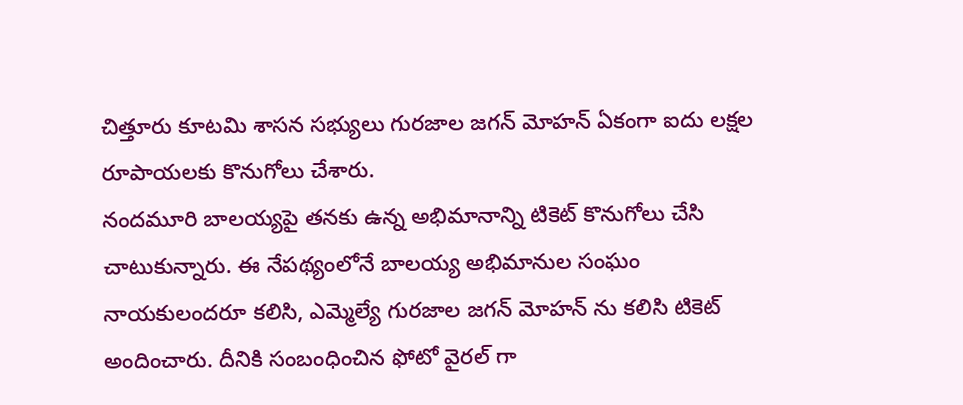చిత్తూరు కూటమి శాసన సభ్యులు గురజాల జగన్ మోహన్ ఏకంగా ఐదు లక్షల రూపాయలకు కొనుగోలు చేశారు.
నందమూరి బాలయ్యపై తనకు ఉన్న అభిమానాన్ని టికెట్ కొనుగోలు చేసి చాటుకున్నారు. ఈ నేపథ్యంలోనే బాలయ్య అభిమానుల సంఘం నాయకులందరూ కలిసి, ఎమ్మెల్యే గురజాల జగన్ మోహన్ ను కలిసి టికెట్ అందించారు. దీనికి సంబంధించిన ఫోటో వైరల్ గా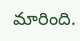మారింది.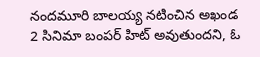నందమూరి బాలయ్య నటించిన అఖండ 2 సినిమా బంపర్ హిట్ అవుతుందని, ఓ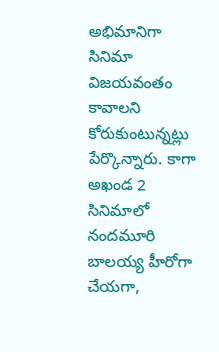అభిమానిగా సినిమా విజయవంతం కావాలని కోరుకుంటున్నట్లు పేర్కొన్నారు. కాగా అఖండ 2 సినిమాలో నందమూరి బాలయ్య హీరోగా చేయగా,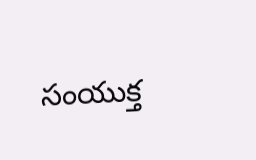సంయుక్త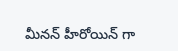మీనన్ హీరోయిన్ గా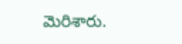మెరిశారు.